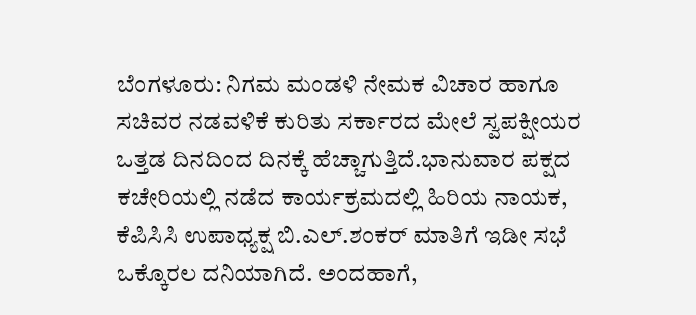ಬೆಂಗಳೂರು: ನಿಗಮ ಮಂಡಳಿ ನೇಮಕ ವಿಚಾರ ಹಾಗೂ ಸಚಿವರ ನಡವಳಿಕೆ ಕುರಿತು ಸರ್ಕಾರದ ಮೇಲೆ ಸ್ವಪಕ್ಷೀಯರ ಒತ್ತಡ ದಿನದಿಂದ ದಿನಕ್ಕೆ ಹೆಚ್ಚಾಗುತ್ತಿದೆ.ಭಾನುವಾರ ಪಕ್ಷದ ಕಚೇರಿಯಲ್ಲಿ ನಡೆದ ಕಾರ್ಯಕ್ರಮದಲ್ಲಿ ಹಿರಿಯ ನಾಯಕ, ಕೆಪಿಸಿಸಿ ಉಪಾಧ್ಯಕ್ಷ ಬಿ.ಎಲ್.ಶಂಕರ್ ಮಾತಿಗೆ ಇಡೀ ಸಭೆ ಒಕ್ಕೊರಲ ದನಿಯಾಗಿದೆ. ಅಂದಹಾಗೆ,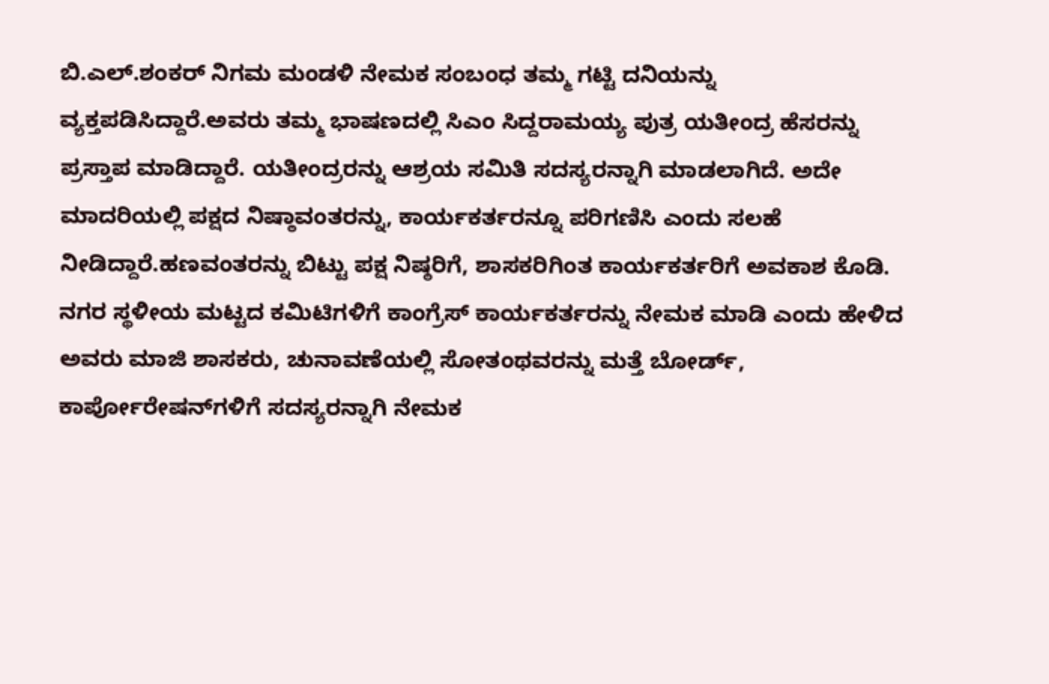ಬಿ.ಎಲ್.ಶಂಕರ್ ನಿಗಮ ಮಂಡಳಿ ನೇಮಕ ಸಂಬಂಧ ತಮ್ಮ ಗಟ್ಟಿ ದನಿಯನ್ನು ವ್ಯಕ್ತಪಡಿಸಿದ್ದಾರೆ.ಅವರು ತಮ್ಮ ಭಾಷಣದಲ್ಲಿ ಸಿಎಂ ಸಿದ್ದರಾಮಯ್ಯ ಪುತ್ರ ಯತೀಂದ್ರ ಹೆಸರನ್ನು ಪ್ರಸ್ತಾಪ ಮಾಡಿದ್ದಾರೆ. ಯತೀಂದ್ರರನ್ನು ಆಶ್ರಯ ಸಮಿತಿ ಸದಸ್ಯರನ್ನಾಗಿ ಮಾಡಲಾಗಿದೆ. ಅದೇ ಮಾದರಿಯಲ್ಲಿ ಪಕ್ಷದ ನಿಷ್ಠಾವಂತರನ್ನು, ಕಾರ್ಯಕರ್ತರನ್ನೂ ಪರಿಗಣಿಸಿ ಎಂದು ಸಲಹೆ ನೀಡಿದ್ದಾರೆ.ಹಣವಂತರನ್ನು ಬಿಟ್ಟು ಪಕ್ಷ ನಿಷ್ಠರಿಗೆ, ಶಾಸಕರಿಗಿಂತ ಕಾರ್ಯಕರ್ತರಿಗೆ ಅವಕಾಶ ಕೊಡಿ. ನಗರ ಸ್ಥಳೀಯ ಮಟ್ಟದ ಕಮಿಟಿಗಳಿಗೆ ಕಾಂಗ್ರೆಸ್ ಕಾರ್ಯಕರ್ತರನ್ನು ನೇಮಕ ಮಾಡಿ ಎಂದು ಹೇಳಿದ ಅವರು ಮಾಜಿ ಶಾಸಕರು, ಚುನಾವಣೆಯಲ್ಲಿ ಸೋತಂಥವರನ್ನು ಮತ್ತೆ ಬೋರ್ಡ್, ಕಾರ್ಪೋರೇಷನ್‌ಗಳಿಗೆ ಸದಸ್ಯರನ್ನಾಗಿ ನೇಮಕ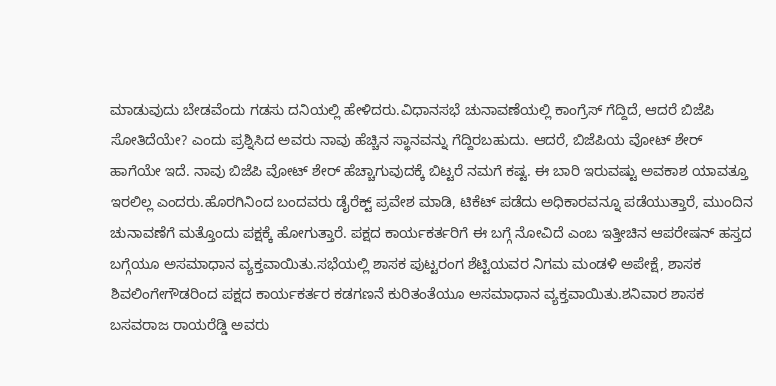ಮಾಡುವುದು ಬೇಡವೆಂದು ಗಡಸು ದನಿಯಲ್ಲಿ ಹೇಳಿದರು.ವಿಧಾನಸಭೆ ಚುನಾವಣೆಯಲ್ಲಿ ಕಾಂಗ್ರೆಸ್ ಗೆದ್ದಿದೆ, ಆದರೆ ಬಿಜೆಪಿ ಸೋತಿದೆಯೇ? ಎಂದು ಪ್ರಶ್ನಿಸಿದ ಅವರು ನಾವು ಹೆಚ್ಚಿನ ಸ್ಥಾನವನ್ನು ಗೆದ್ದಿರಬಹುದು. ಆದರೆ, ಬಿಜೆಪಿಯ ವೋಟ್ ಶೇರ್ ಹಾಗೆಯೇ ಇದೆ. ನಾವು ಬಿಜೆಪಿ ವೋಟ್ ಶೇರ್ ಹೆಚ್ಚಾಗುವುದಕ್ಕೆ ಬಿಟ್ಟರೆ ನಮಗೆ ಕಷ್ಟ. ಈ ಬಾರಿ ಇರುವಷ್ಟು ಅವಕಾಶ ಯಾವತ್ತೂ ಇರಲಿಲ್ಲ ಎಂದರು.ಹೊರಗಿನಿಂದ ಬಂದವರು ಡೈರೆಕ್ಟ್ ಪ್ರವೇಶ ಮಾಡಿ, ಟಿಕೆಟ್ ಪಡೆದು ಅಧಿಕಾರವನ್ನೂ ಪಡೆಯುತ್ತಾರೆ, ಮುಂದಿನ ಚುನಾವಣೆಗೆ ಮತ್ತೊಂದು ಪಕ್ಷಕ್ಕೆ ಹೋಗುತ್ತಾರೆ. ಪಕ್ಷದ ಕಾರ್ಯಕರ್ತರಿಗೆ ಈ ಬಗ್ಗೆ ನೋವಿದೆ ಎಂಬ ಇತ್ತೀಚಿನ ಆಪರೇಷನ್ ಹಸ್ತದ ಬಗ್ಗೆಯೂ ಅಸಮಾಧಾನ ವ್ಯಕ್ತವಾಯಿತು.ಸಭೆಯಲ್ಲಿ ಶಾಸಕ ಪುಟ್ಟರಂಗ ಶೆಟ್ಟಿಯವರ ನಿಗಮ ಮಂಡಳಿ ಅಪೇಕ್ಷೆ, ಶಾಸಕ ಶಿವಲಿಂಗೇಗೌಡರಿಂದ ಪಕ್ಷದ ಕಾರ್ಯಕರ್ತರ ಕಡಗಣನೆ ಕುರಿತಂತೆಯೂ ಅಸಮಾಧಾನ ವ್ಯಕ್ತವಾಯಿತು.ಶನಿವಾರ ಶಾಸಕ ಬಸವರಾಜ ರಾಯರೆಡ್ಡಿ ಅವರು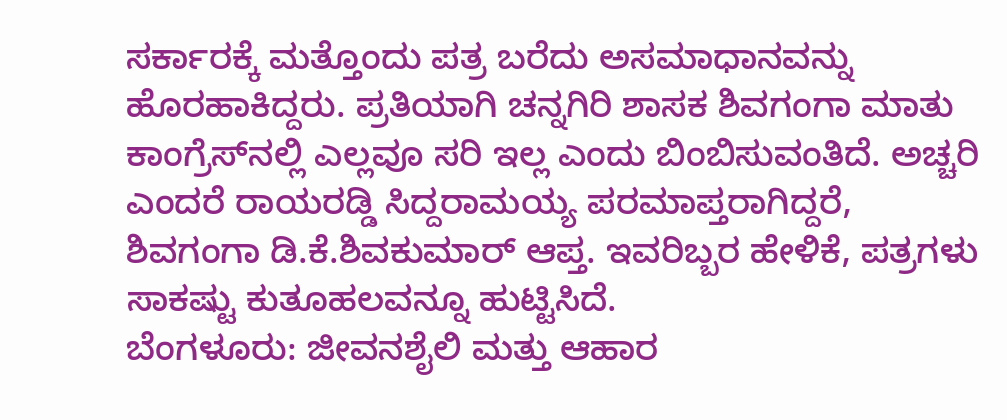ಸರ್ಕಾರಕ್ಕೆ ಮತ್ತೊಂದು ಪತ್ರ ಬರೆದು ಅಸಮಾಧಾನವನ್ನು ಹೊರಹಾಕಿದ್ದರು. ಪ್ರತಿಯಾಗಿ ಚನ್ನಗಿರಿ ಶಾಸಕ ಶಿವಗಂಗಾ ಮಾತು ಕಾಂಗ್ರೆಸ್‌ನಲ್ಲಿ ಎಲ್ಲವೂ ಸರಿ ಇಲ್ಲ ಎಂದು ಬಿಂಬಿಸುವಂತಿದೆ. ಅಚ್ಚರಿ ಎಂದರೆ ರಾಯರಡ್ಡಿ ಸಿದ್ದರಾಮಯ್ಯ ಪರಮಾಪ್ತರಾಗಿದ್ದರೆ, ಶಿವಗಂಗಾ ಡಿ.ಕೆ.ಶಿವಕುಮಾರ್ ಆಪ್ತ. ಇವರಿಬ್ಬರ ಹೇಳಿಕೆ, ಪತ್ರಗಳು ಸಾಕಷ್ಟು ಕುತೂಹಲವನ್ನೂ ಹುಟ್ಟಿಸಿದೆ.
ಬೆಂಗಳೂರು: ಜೀವನಶೈಲಿ ಮತ್ತು ಆಹಾರ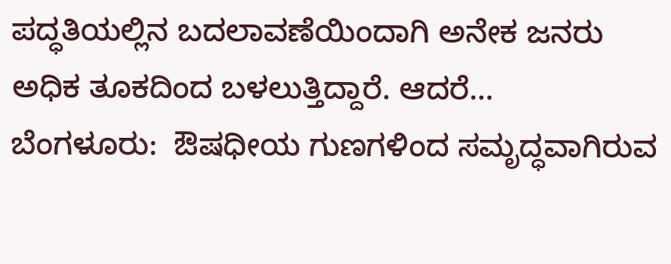ಪದ್ಧತಿಯಲ್ಲಿನ ಬದಲಾವಣೆಯಿಂದಾಗಿ ಅನೇಕ ಜನರು ಅಧಿಕ ತೂಕದಿಂದ ಬಳಲುತ್ತಿದ್ದಾರೆ. ಆದರೆ…
ಬೆಂಗಳೂರು:  ಔಷಧೀಯ ಗುಣಗಳಿಂದ ಸಮೃದ್ಧವಾಗಿರುವ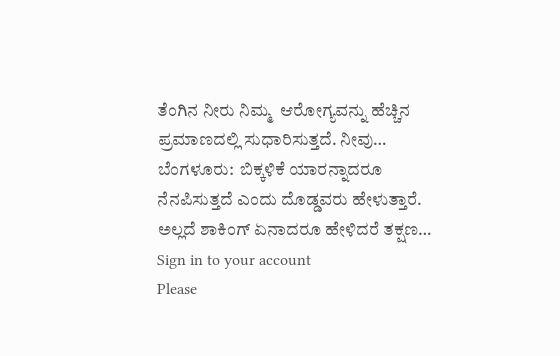ತೆಂಗಿನ ನೀರು ನಿಮ್ಮ  ಆರೋಗ್ಯವನ್ನು ಹೆಚ್ಚಿನ ಪ್ರಮಾಣದಲ್ಲಿ ಸುಧಾರಿಸುತ್ತದೆ. ನೀವು…
ಬೆಂಗಳೂರು:  ಬಿಕ್ಕಳಿಕೆ ಯಾರನ್ನಾದರೂ ನೆನಪಿಸುತ್ತದೆ ಎಂದು ದೊಡ್ಡವರು ಹೇಳುತ್ತಾರೆ. ಅಲ್ಲದೆ ಶಾಕಿಂಗ್ ಏನಾದರೂ ಹೇಳಿದರೆ ತಕ್ಷಣ…
Sign in to your account
Please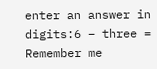enter an answer in digits:6 − three =
Remember me